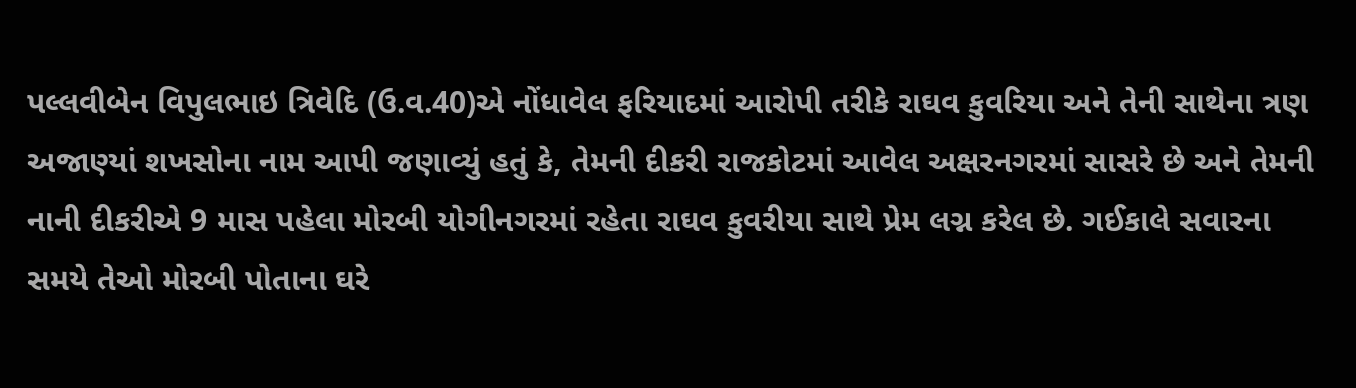પલ્લવીબેન વિપુલભાઇ ત્રિવેદિ (ઉ.વ.40)એ નોંધાવેલ ફરિયાદમાં આરોપી તરીકે રાઘવ કુવરિયા અને તેની સાથેના ત્રણ અજાણ્યાં શખસોના નામ આપી જણાવ્યું હતું કે, તેમની દીકરી રાજકોટમાં આવેલ અક્ષરનગરમાં સાસરે છે અને તેમની નાની દીકરીએ 9 માસ પહેલા મોરબી યોગીનગરમાં રહેતા રાઘવ કુવરીયા સાથે પ્રેમ લગ્ન કરેલ છે. ગઈકાલે સવારના સમયે તેઓ મોરબી પોતાના ઘરે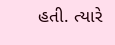હતી. ત્યારે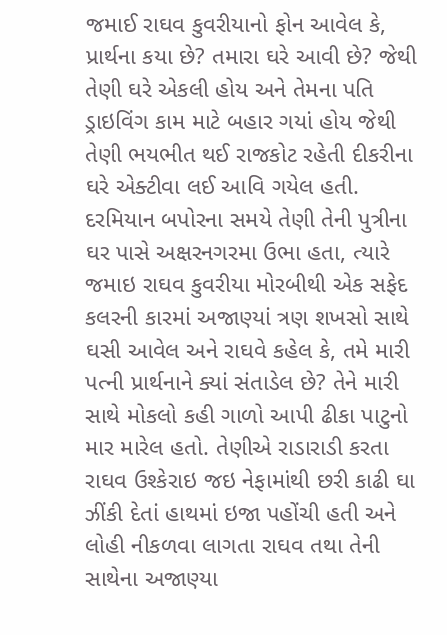જમાઈ રાઘવ કુવરીયાનો ફોન આવેલ કે, પ્રાર્થના કયા છે? તમારા ઘરે આવી છે? જેથી તેણી ઘરે એકલી હોય અને તેમના પતિ ડ્રાઇવિંગ કામ માટે બહાર ગયાં હોય જેથી તેણી ભયભીત થઈ રાજકોટ રહેતી દીકરીના ઘરે એક્ટીવા લઈ આવિ ગયેલ હતી. દરમિયાન બપોરના સમયે તેણી તેની પુત્રીના ઘર પાસે અક્ષરનગરમા ઉભા હતા, ત્યારે જમાઇ રાઘવ કુવરીયા મોરબીથી એક સફેદ કલરની કારમાં અજાણ્યાં ત્રણ શખસો સાથે ઘસી આવેલ અને રાઘવે કહેલ કે, તમે મારી પત્ની પ્રાર્થનાને ક્યાં સંતાડેલ છે? તેને મારી સાથે મોકલો કહી ગાળો આપી ઢીકા પાટુનો માર મારેલ હતો. તેણીએ રાડારાડી કરતા રાઘવ ઉશ્કેરાઇ જઇ નેફામાંથી છરી કાઢી ઘા ઝીંકી દેતાં હાથમાં ઇજા પહોંચી હતી અને લોહી નીકળવા લાગતા રાઘવ તથા તેની સાથેના અજાણ્યા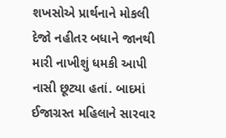શખસોએ પ્રાર્થનાને મોકલી દેજો નહીતર બધાને જાનથી મારી નાખીશું ધમકી આપી નાસી છૂટ્યા હતાં. બાદમાં ઈજાગ્રસ્ત મહિલાને સારવાર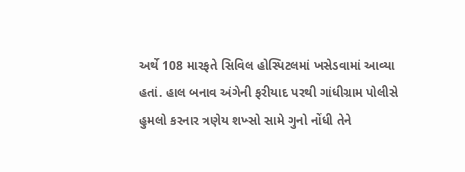અર્થે 108 મારફતે સિવિલ હોસ્પિટલમાં ખસેડવામાં આવ્યા હતાં. હાલ બનાવ અંગેની ફરીયાદ પરથી ગાંધીગ્રામ પોલીસે હુમલો કરનાર ત્રણેય શખ્સો સામે ગુનો નોંધી તેને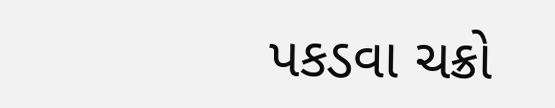પકડવા ચક્રો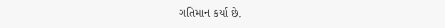ગતિમાન કર્યા છે.